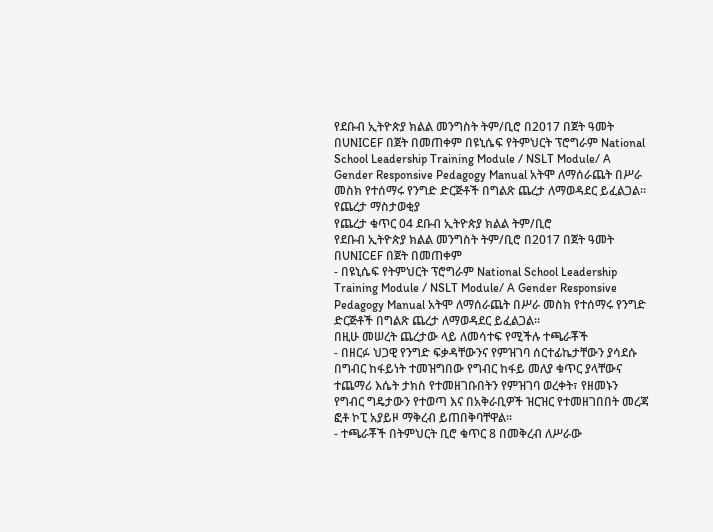የደቡብ ኢትዮጵያ ክልል መንግስት ትም/ቢሮ በ2017 በጀት ዓመት በUNICEF በጀት በመጠቀም በዩኒሴፍ የትምህርት ፕሮግራም National School Leadership Training Module / NSLT Module/ A Gender Responsive Pedagogy Manual አትሞ ለማሰራጨት በሥራ መስክ የተሰማሩ የንግድ ድርጅቶች በግልጽ ጨረታ ለማወዳደር ይፈልጋል፡፡
የጨረታ ማስታወቂያ
የጨረታ ቁጥር 04 ደቡብ ኢትዮጵያ ክልል ትም/ቢሮ
የደቡብ ኢትዮጵያ ክልል መንግስት ትም/ቢሮ በ2017 በጀት ዓመት በUNICEF በጀት በመጠቀም
- በዩኒሴፍ የትምህርት ፕሮግራም National School Leadership Training Module / NSLT Module/ A Gender Responsive Pedagogy Manual አትሞ ለማሰራጨት በሥራ መስክ የተሰማሩ የንግድ ድርጅቶች በግልጽ ጨረታ ለማወዳደር ይፈልጋል፡፡
በዚሁ መሠረት ጨረታው ላይ ለመሳተፍ የሚችሉ ተጫራቾች
- በዘርፉ ህጋዊ የንግድ ፍቃዳቸውንና የምዝገባ ሰርተፊኬታቸውን ያሳደሱ በግብር ከፋይነት ተመዝግበው የግብር ከፋይ መለያ ቁጥር ያላቸውና ተጨማሪ እሴት ታክስ የተመዘገቡበትን የምዝገባ ወረቀት፣ የዘመኑን የግብር ግዴታውን የተወጣ እና በአቅራቢዎች ዝርዝር የተመዘገበበት መረጃ ፎቶ ኮፒ አያይዞ ማቅረብ ይጠበቅባቸዋል፡፡
- ተጫራቾች በትምህርት ቢሮ ቁጥር 8 በመቅረብ ለሥራው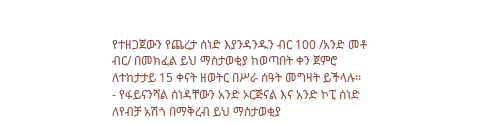የተዘጋጀውን የጨረታ ሰነድ እያንዳንዱን ብር 100 /አንድ መቶ ብር/ በመክፈል ይህ ማስታወቂያ ከወጣበት ቀን ጀምሮ ለተከታታይ 15 ቀናት ዘወትር በሥራ ሰዓት መግዛት ይችላሉ፡፡
- የፋይናንሻል ሰነዳቸውን አንድ ኦርጅናል እና አንድ ኮፒ ሰነድ ለየብቻ አሽጎ በማቅረብ ይህ ማስታወቂያ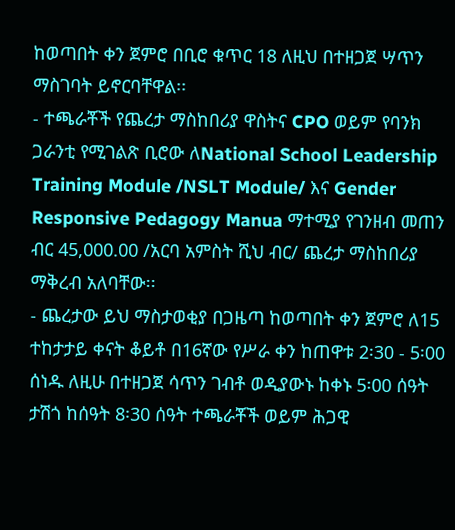ከወጣበት ቀን ጀምሮ በቢሮ ቁጥር 18 ለዚህ በተዘጋጀ ሣጥን ማስገባት ይኖርባቸዋል፡፡
- ተጫራቾች የጨረታ ማስከበሪያ ዋስትና CPO ወይም የባንክ ጋራንቲ የሚገልጽ ቢሮው ለNational School Leadership Training Module /NSLT Module/ እና Gender Responsive Pedagogy Manua ማተሚያ የገንዘብ መጠን ብር 45,000.00 /አርባ አምስት ሺህ ብር/ ጨረታ ማስከበሪያ ማቅረብ አለባቸው፡፡
- ጨረታው ይህ ማስታወቂያ በጋዜጣ ከወጣበት ቀን ጀምሮ ለ15 ተከታታይ ቀናት ቆይቶ በ16ኛው የሥራ ቀን ከጠዋቱ 2፡30 - 5፡00 ሰነዱ ለዚሁ በተዘጋጀ ሳጥን ገብቶ ወዲያውኑ ከቀኑ 5፡00 ሰዓት ታሽጎ ከሰዓት 8፡30 ሰዓት ተጫራቾች ወይም ሕጋዊ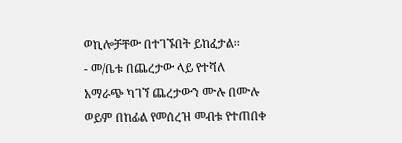ወኪሎቻቸው በተገኙበት ይከፈታል፡፡
- መ/ቤቱ በጨረታው ላይ የተሻለ አማራጭ ካገኘ ጨረታውን ሙሉ በሙሉ ወይም በከፊል የመሰረዝ መብቱ የተጠበቀ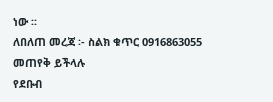ነው ፡፡
ለበለጠ መረጃ ፡- ስልክ ቁጥር 0916863055 መጠየቅ ይችላሉ
የደቡብ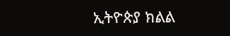ኢትዮጵያ ክልል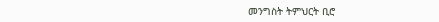መንግስት ትምህርት ቢሮ